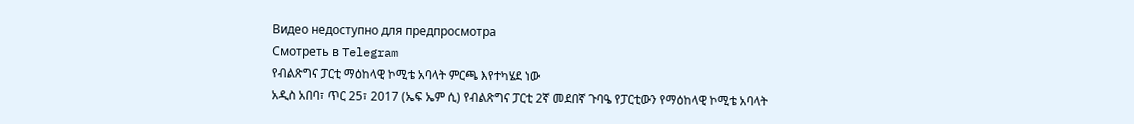Видео недоступно для предпросмотра
Смотреть в Telegram
የብልጽግና ፓርቲ ማዕከላዊ ኮሚቴ አባላት ምርጫ እየተካሄደ ነው
አዲስ አበባ፣ ጥር 25፣ 2017 (ኤፍ ኤም ሲ) የብልጽግና ፓርቲ 2ኛ መደበኛ ጉባዔ የፓርቲውን የማዕከላዊ ኮሚቴ አባላት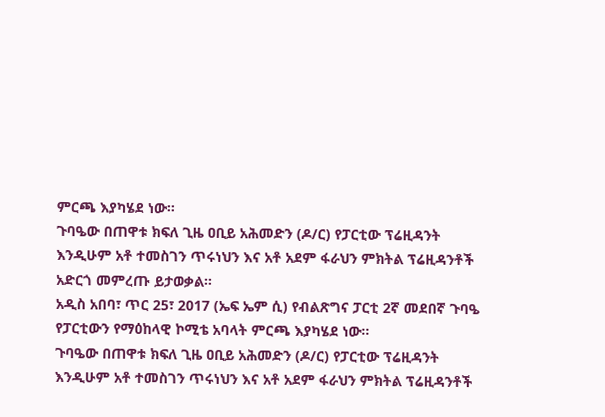ምርጫ እያካሄደ ነው፡፡
ጉባዔው በጠዋቱ ክፍለ ጊዜ ዐቢይ አሕመድን (ዶ/ር) የፓርቲው ፕሬዚዳንት እንዲሁም አቶ ተመስገን ጥሩነህን እና አቶ አደም ፋራህን ምክትል ፕሬዚዳንቶች አድርጎ መምረጡ ይታወቃል።
አዲስ አበባ፣ ጥር 25፣ 2017 (ኤፍ ኤም ሲ) የብልጽግና ፓርቲ 2ኛ መደበኛ ጉባዔ የፓርቲውን የማዕከላዊ ኮሚቴ አባላት ምርጫ እያካሄደ ነው፡፡
ጉባዔው በጠዋቱ ክፍለ ጊዜ ዐቢይ አሕመድን (ዶ/ር) የፓርቲው ፕሬዚዳንት እንዲሁም አቶ ተመስገን ጥሩነህን እና አቶ አደም ፋራህን ምክትል ፕሬዚዳንቶች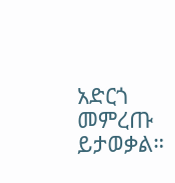አድርጎ መምረጡ ይታወቃል።